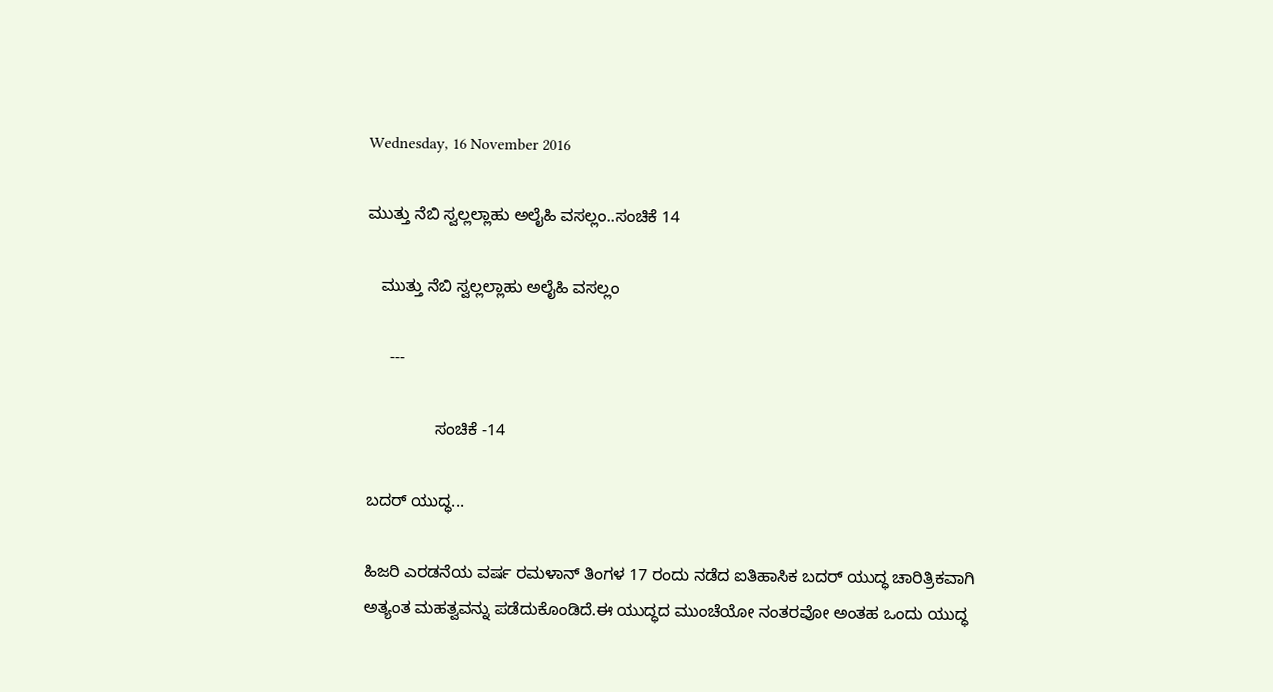Wednesday, 16 November 2016

ಮುತ್ತು ನೆಬಿ ಸ್ವಲ್ಲಲ್ಲಾಹು ಅಲೈಹಿ ವಸಲ್ಲಂ..ಸಂಚಿಕೆ 14

   ಮುತ್ತು ನೆಬಿ ಸ್ವಲ್ಲಲ್ಲಾಹು ಅಲೈಹಿ ವಸಲ್ಲಂ

     ---

               ಸಂಚಿಕೆ -14

ಬದರ್ ಯುದ್ಧ...

ಹಿಜರಿ ಎರಡನೆಯ ವರ್ಷ ರಮಳಾನ್ ತಿಂಗಳ 17 ರಂದು ನಡೆದ ಐತಿಹಾಸಿಕ ಬದರ್ ಯುದ್ಧ ಚಾರಿತ್ರಿಕವಾಗಿ ಅತ್ಯಂತ ಮಹತ್ವವನ್ನು ಪಡೆದುಕೊಂಡಿದೆ.ಈ ಯುದ್ಧದ ಮುಂಚೆಯೋ ನಂತರವೋ ಅಂತಹ ಒಂದು ಯುದ್ಧ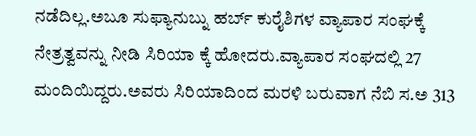ನಡೆದಿಲ್ಲ.ಅಬೂ ಸುಫ್ಯಾನುಬ್ನು ಹರ್ಬ್ ಕುರೈಶಿಗಳ ವ್ಯಾಪಾರ ಸಂಘಕ್ಕೆ ನೇತ್ರತ್ವವನ್ನು ನೀಡಿ ಸಿರಿಯಾ ಕ್ಕೆ ಹೋದರು.ವ್ಯಾಪಾರ ಸಂಘದಲ್ಲಿ 27 ಮಂದಿಯಿದ್ದರು.ಅವರು ಸಿರಿಯಾದಿಂದ ಮರಳಿ ಬರುವಾಗ ನೆಬಿ ಸ.ಅ 313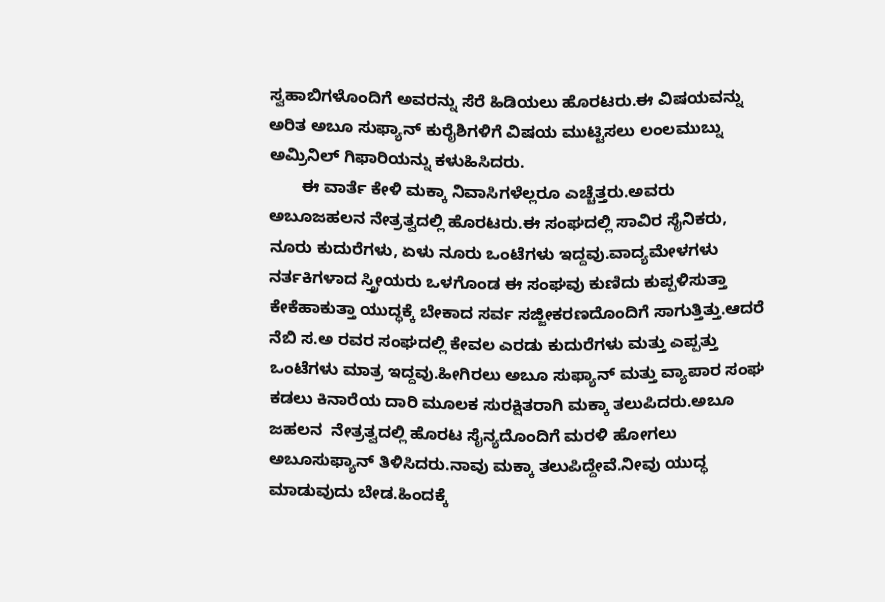ಸ್ವಹಾಬಿಗಳೊಂದಿಗೆ ಅವರನ್ನು ಸೆರೆ ಹಿಡಿಯಲು ಹೊರಟರು.ಈ ವಿಷಯವನ್ನು ಅರಿತ ಅಬೂ ಸುಫ್ಯಾನ್ ಕುರೈಶಿಗಳಿಗೆ ವಿಷಯ ಮುಟ್ಟಿಸಲು ಲಂಲಮುಬ್ನು ಅಮ್ರಿನಿಲ್ ಗಿಫಾರಿಯನ್ನು ಕಳುಹಿಸಿದರು.
       ಈ ವಾರ್ತೆ ಕೇಳಿ ಮಕ್ಕಾ ನಿವಾಸಿಗಳೆಲ್ಲರೂ ಎಚ್ಚೆತ್ತರು.ಅವರು ಅಬೂಜಹಲನ ನೇತ್ರತ್ವದಲ್ಲಿ ಹೊರಟರು.ಈ ಸಂಘದಲ್ಲಿ ಸಾವಿರ ಸೈನಿಕರು, ನೂರು ಕುದುರೆಗಳು, ಏಳು ನೂರು ಒಂಟೆಗಳು ಇದ್ದವು.ವಾದ್ಯಮೇಳಗಳು ನರ್ತಕಿಗಳಾದ ಸ್ತ್ರೀಯರು ಒಳಗೊಂಡ ಈ ಸಂಘವು ಕುಣಿದು ಕುಪ್ಪಳಿಸುತ್ತಾ ಕೇಕೆಹಾಕುತ್ತಾ ಯುದ್ಧಕ್ಕೆ ಬೇಕಾದ ಸರ್ವ ಸಜ್ಜೀಕರಣದೊಂದಿಗೆ ಸಾಗುತ್ತಿತ್ತು.ಆದರೆ ನೆಬಿ ಸ.ಅ ರವರ ಸಂಘದಲ್ಲಿ ಕೇವಲ ಎರಡು ಕುದುರೆಗಳು ಮತ್ತು ಎಪ್ಪತ್ತು ಒಂಟೆಗಳು ಮಾತ್ರ ಇದ್ದವು.ಹೀಗಿರಲು ಅಬೂ ಸುಫ್ಯಾನ್ ಮತ್ತು ವ್ಯಾಪಾರ ಸಂಘ ಕಡಲು ಕಿನಾರೆಯ ದಾರಿ ಮೂಲಕ ಸುರಕ್ಷಿತರಾಗಿ ಮಕ್ಕಾ ತಲುಪಿದರು.ಅಬೂ ಜಹಲನ  ನೇತ್ರತ್ವದಲ್ಲಿ ಹೊರಟ ಸೈನ್ಯದೊಂದಿಗೆ ಮರಳಿ ಹೋಗಲು ಅಬೂಸುಫ್ಯಾನ್ ತಿಳಿಸಿದರು.ನಾವು ಮಕ್ಕಾ ತಲುಪಿದ್ದೇವೆ.ನೀವು ಯುದ್ಧ ಮಾಡುವುದು ಬೇಡ.ಹಿಂದಕ್ಕೆ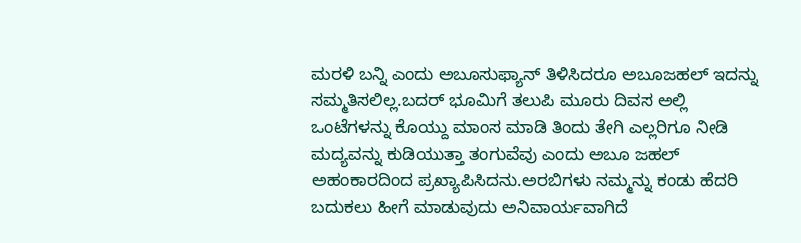ಮರಳಿ ಬನ್ನಿ ಎಂದು ಅಬೂಸುಫ್ಯಾನ್ ತಿಳಿಸಿದರೂ ಅಬೂಜಹಲ್ ಇದನ್ನು ಸಮ್ಮತಿಸಲಿಲ್ಲ.ಬದರ್ ಭೂಮಿಗೆ ತಲುಪಿ ಮೂರು ದಿವಸ ಅಲ್ಲಿ ಒಂಟೆಗಳನ್ನು ಕೊಯ್ದು ಮಾಂಸ ಮಾಡಿ ತಿಂದು ತೇಗಿ ಎಲ್ಲರಿಗೂ ನೀಡಿ ಮದ್ಯವನ್ನು ಕುಡಿಯುತ್ತಾ ತಂಗುವೆವು ಎಂದು ಅಬೂ ಜಹಲ್ ಅಹಂಕಾರದಿಂದ ಪ್ರಖ್ಯಾಪಿಸಿದನು.ಅರಬಿಗಳು ನಮ್ಮನ್ನು ಕಂಡು ಹೆದರಿ ಬದುಕಲು ಹೀಗೆ ಮಾಡುವುದು ಅನಿವಾರ್ಯವಾಗಿದೆ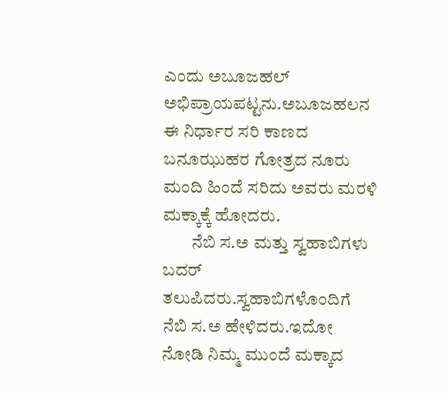ಎಂದು ಅಬೂಜಹಲ್ ಅಭಿಪ್ರಾಯಪಟ್ಟನು.ಅಬೂಜಹಲನ ಈ ನಿರ್ಧಾರ ಸರಿ ಕಾಣದ ಬನೂಝುಹರ ಗೋತ್ರದ ನೂರು ಮಂದಿ ಹಿಂದೆ ಸರಿದು ಅವರು ಮರಳಿ ಮಕ್ಕಾಕ್ಕೆ ಹೋದರು.
        ನೆಬಿ ಸ.ಅ ಮತ್ತು ಸ್ವಹಾಬಿಗಳು ಬದರ್ ತಲುಪಿದರು.ಸ್ವಹಾಬಿಗಳೊಂದಿಗೆ ನೆಬಿ ಸ.ಅ ಹೇಳಿದರು.ಇದೋ ನೋಡಿ ನಿಮ್ಮ ಮುಂದೆ ಮಕ್ಕಾದ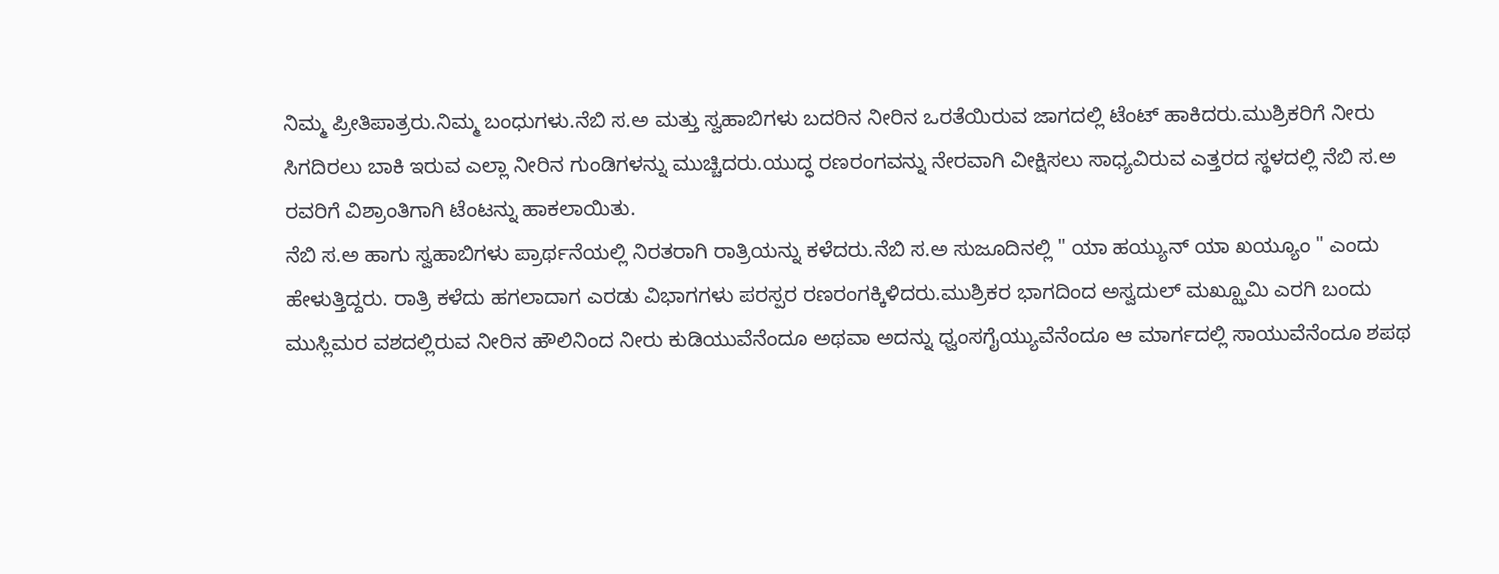ನಿಮ್ಮ ಪ್ರೀತಿಪಾತ್ರರು.ನಿಮ್ಮ ಬಂಧುಗಳು.ನೆಬಿ ಸ.ಅ ಮತ್ತು ಸ್ವಹಾಬಿಗಳು ಬದರಿನ ನೀರಿನ ಒರತೆಯಿರುವ ಜಾಗದಲ್ಲಿ ಟೆಂಟ್ ಹಾಕಿದರು.ಮುಶ್ರಿಕರಿಗೆ ನೀರು ಸಿಗದಿರಲು ಬಾಕಿ ಇರುವ ಎಲ್ಲಾ ನೀರಿನ ಗುಂಡಿಗಳನ್ನು ಮುಚ್ಚಿದರು.ಯುದ್ಧ ರಣರಂಗವನ್ನು ನೇರವಾಗಿ ವೀಕ್ಷಿಸಲು ಸಾಧ್ಯವಿರುವ ಎತ್ತರದ ಸ್ಥಳದಲ್ಲಿ ನೆಬಿ ಸ.ಅ ರವರಿಗೆ ವಿಶ್ರಾಂತಿಗಾಗಿ ಟೆಂಟನ್ನು ಹಾಕಲಾಯಿತು.
ನೆಬಿ ಸ.ಅ ಹಾಗು ಸ್ವಹಾಬಿಗಳು ಪ್ರಾರ್ಥನೆಯಲ್ಲಿ ನಿರತರಾಗಿ ರಾತ್ರಿಯನ್ನು ಕಳೆದರು.ನೆಬಿ ಸ.ಅ ಸುಜೂದಿನಲ್ಲಿ " ಯಾ ಹಯ್ಯುನ್ ಯಾ ಖಯ್ಯೂಂ " ಎಂದು ಹೇಳುತ್ತಿದ್ದರು. ರಾತ್ರಿ ಕಳೆದು ಹಗಲಾದಾಗ ಎರಡು ವಿಭಾಗಗಳು ಪರಸ್ಪರ ರಣರಂಗಕ್ಕಿಳಿದರು.ಮುಶ್ರಿಕರ ಭಾಗದಿಂದ ಅಸ್ವದುಲ್ ಮಖ್ಝೂಮಿ ಎರಗಿ ಬಂದು ಮುಸ್ಲಿಮರ ವಶದಲ್ಲಿರುವ ನೀರಿನ ಹೌಲಿನಿಂದ ನೀರು ಕುಡಿಯುವೆನೆಂದೂ ಅಥವಾ ಅದನ್ನು ಧ್ವಂಸಗೈಯ್ಯುವೆನೆಂದೂ ಆ ಮಾರ್ಗದಲ್ಲಿ ಸಾಯುವೆನೆಂದೂ ಶಪಥ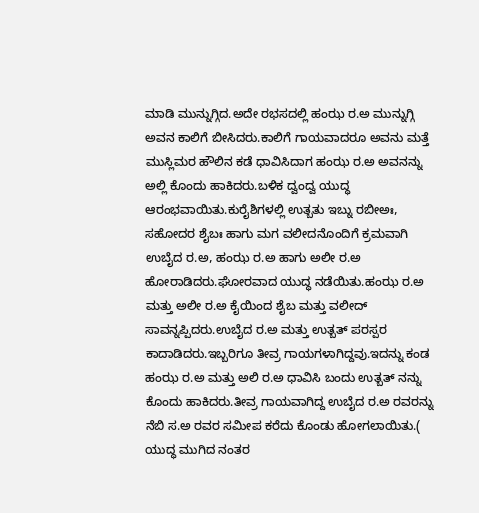ಮಾಡಿ ಮುನ್ನುಗ್ಗಿದ.ಅದೇ ರಭಸದಲ್ಲಿ ಹಂಝ ರ.ಅ ಮುನ್ನುಗ್ಗಿ ಅವನ ಕಾಲಿಗೆ ಬೀಸಿದರು.ಕಾಲಿಗೆ ಗಾಯವಾದರೂ ಅವನು ಮತ್ತೆ ಮುಸ್ಲಿಮರ ಹೌಲಿನ ಕಡೆ ಧಾವಿಸಿದಾಗ ಹಂಝ ರ.ಅ ಅವನನ್ನು ಅಲ್ಲಿ ಕೊಂದು ಹಾಕಿದರು.ಬಳಿಕ ದ್ವಂದ್ವ ಯುದ್ಧ ಆರಂಭವಾಯಿತು.ಕುರೈಶಿಗಳಲ್ಲಿ ಉತ್ಬತು ಇಬ್ನು ರಬೀಅಃ, ಸಹೋದರ ಶೈಬಃ ಹಾಗು ಮಗ ವಲೀದನೊಂದಿಗೆ ಕ್ರಮವಾಗಿ ಉಬೈದ ರ.ಅ, ಹಂಝ ರ.ಅ ಹಾಗು ಅಲೀ ರ.ಅ ಹೋರಾಡಿದರು.ಘೋರವಾದ ಯುದ್ಧ ನಡೆಯಿತು.ಹಂಝ ರ.ಅ ಮತ್ತು ಅಲೀ ರ.ಅ ಕೈಯಿಂದ ಶೈಬ ಮತ್ತು ವಲೀದ್ ಸಾವನ್ನಪ್ಪಿದರು.ಉಬೈದ ರ.ಅ ಮತ್ತು ಉತ್ಬತ್ ಪರಸ್ಪರ ಕಾದಾಡಿದರು.ಇಬ್ಬರಿಗೂ ತೀವ್ರ ಗಾಯಗಳಾಗಿದ್ದವು.ಇದನ್ನು ಕಂಡ ಹಂಝ ರ.ಅ ಮತ್ತು ಅಲಿ ರ.ಅ ಧಾವಿಸಿ ಬಂದು ಉತ್ಬತ್ ನನ್ನು ಕೊಂದು ಹಾಕಿದರು.ತೀವ್ರ ಗಾಯವಾಗಿದ್ದ ಉಬೈದ ರ.ಅ ರವರನ್ನು ನೆಬಿ ಸ.ಅ ರವರ ಸಮೀಪ ಕರೆದು ಕೊಂಡು ಹೋಗಲಾಯಿತು.( ಯುದ್ಧ ಮುಗಿದ ನಂತರ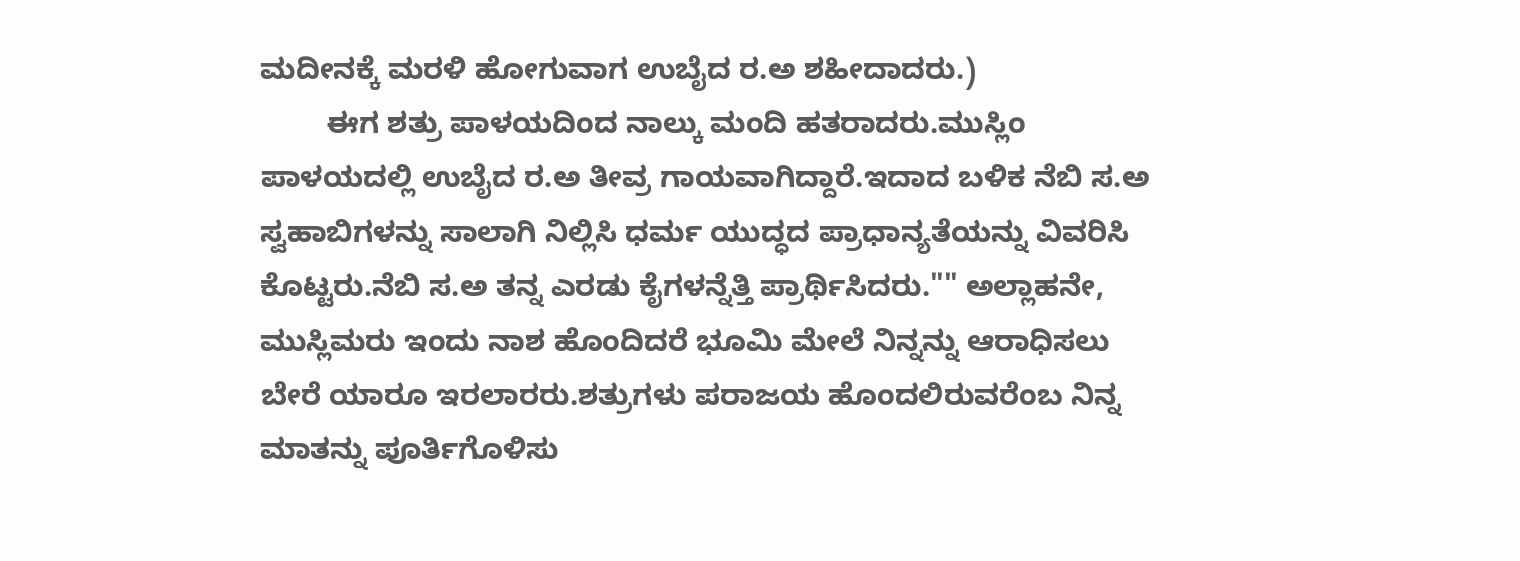ಮದೀನಕ್ಕೆ ಮರಳಿ ಹೋಗುವಾಗ ಉಬೈದ ರ.ಅ ಶಹೀದಾದರು.)
        ಈಗ ಶತ್ರು ಪಾಳಯದಿಂದ ನಾಲ್ಕು ಮಂದಿ ಹತರಾದರು.ಮುಸ್ಲಿಂ ಪಾಳಯದಲ್ಲಿ ಉಬೈದ ರ.ಅ ತೀವ್ರ ಗಾಯವಾಗಿದ್ದಾರೆ.ಇದಾದ ಬಳಿಕ ನೆಬಿ ಸ.ಅ ಸ್ವಹಾಬಿಗಳನ್ನು ಸಾಲಾಗಿ ನಿಲ್ಲಿಸಿ ಧರ್ಮ ಯುದ್ಧದ ಪ್ರಾಧಾನ್ಯತೆಯನ್ನು ವಿವರಿಸಿ ಕೊಟ್ಟರು.ನೆಬಿ ಸ.ಅ ತನ್ನ ಎರಡು ಕೈಗಳನ್ನೆತ್ತಿ ಪ್ರಾರ್ಥಿಸಿದರು."" ಅಲ್ಲಾಹನೇ, ಮುಸ್ಲಿಮರು ಇಂದು ನಾಶ ಹೊಂದಿದರೆ ಭೂಮಿ ಮೇಲೆ ನಿನ್ನನ್ನು ಆರಾಧಿಸಲು ಬೇರೆ ಯಾರೂ ಇರಲಾರರು.ಶತ್ರುಗಳು ಪರಾಜಯ ಹೊಂದಲಿರುವರೆಂಬ ನಿನ್ನ ಮಾತನ್ನು ಪೂರ್ತಿಗೊಳಿಸು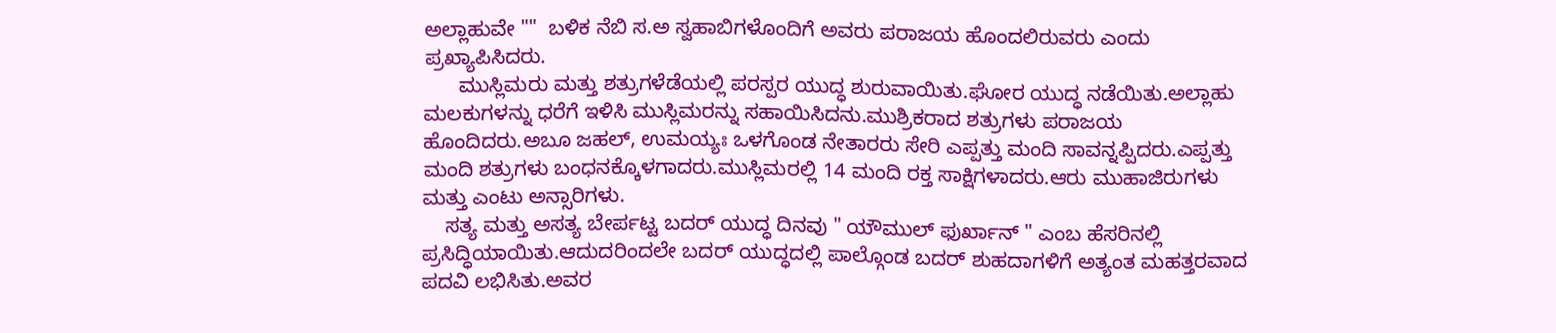ಅಲ್ಲಾಹುವೇ ""  ಬಳಿಕ ನೆಬಿ ಸ.ಅ ಸ್ವಹಾಬಿಗಳೊಂದಿಗೆ ಅವರು ಪರಾಜಯ ಹೊಂದಲಿರುವರು ಎಂದು ಪ್ರಖ್ಯಾಪಿಸಿದರು.
      ಮುಸ್ಲಿಮರು ಮತ್ತು ಶತ್ರುಗಳೆಡೆಯಲ್ಲಿ ಪರಸ್ಪರ ಯುದ್ಧ ಶುರುವಾಯಿತು.ಘೋರ ಯುದ್ಧ ನಡೆಯಿತು.ಅಲ್ಲಾಹು ಮಲಕುಗಳನ್ನು ಧರೆಗೆ ಇಳಿಸಿ ಮುಸ್ಲಿಮರನ್ನು ಸಹಾಯಿಸಿದನು.ಮುಶ್ರಿಕರಾದ ಶತ್ರುಗಳು ಪರಾಜಯ ಹೊಂದಿದರು.ಅಬೂ ಜಹಲ್, ಉಮಯ್ಯಃ ಒಳಗೊಂಡ ನೇತಾರರು ಸೇರಿ ಎಪ್ಪತ್ತು ಮಂದಿ ಸಾವನ್ನಪ್ಪಿದರು.ಎಪ್ಪತ್ತು ಮಂದಿ ಶತ್ರುಗಳು ಬಂಧನಕ್ಕೊಳಗಾದರು.ಮುಸ್ಲಿಮರಲ್ಲಿ 14 ಮಂದಿ ರಕ್ತ ಸಾಕ್ಷಿಗಳಾದರು.ಆರು ಮುಹಾಜಿರುಗಳು ಮತ್ತು ಎಂಟು ಅನ್ಸಾರಿಗಳು.
    ಸತ್ಯ ಮತ್ತು ಅಸತ್ಯ ಬೇರ್ಪಟ್ಟ ಬದರ್ ಯುದ್ಧ ದಿನವು " ಯೌಮುಲ್ ಫುರ್ಖಾನ್ " ಎಂಬ ಹೆಸರಿನಲ್ಲಿ ಪ್ರಸಿದ್ಧಿಯಾಯಿತು.ಆದುದರಿಂದಲೇ ಬದರ್ ಯುದ್ಧದಲ್ಲಿ ಪಾಲ್ಗೊಂಡ ಬದರ್ ಶುಹದಾಗಳಿಗೆ ಅತ್ಯಂತ ಮಹತ್ತರವಾದ ಪದವಿ ಲಭಿಸಿತು.ಅವರ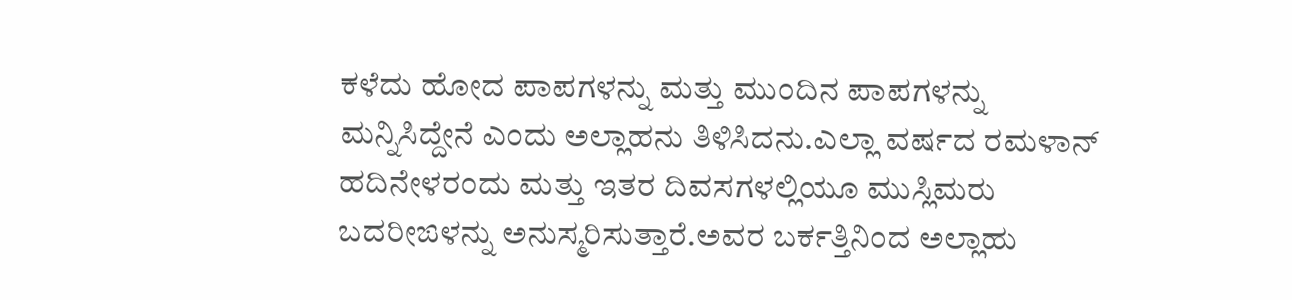ಕಳೆದು ಹೋದ ಪಾಪಗಳನ್ನು ಮತ್ತು ಮುಂದಿನ ಪಾಪಗಳನ್ನು ಮನ್ನಿಸಿದ್ದೇನೆ ಎಂದು ಅಲ್ಲಾಹನು ತಿಳಿಸಿದನು.ಎಲ್ಲಾ ವರ್ಷದ ರಮಳಾನ್ ಹದಿನೇಳರಂದು ಮತ್ತು ಇತರ ದಿವಸಗಳಲ್ಲಿಯೂ ಮುಸ್ಲಿಮರು ಬದರೀಙಳನ್ನು ಅನುಸ್ಮರಿಸುತ್ತಾರೆ.ಅವರ ಬರ್ಕತ್ತಿನಿಂದ ಅಲ್ಲಾಹು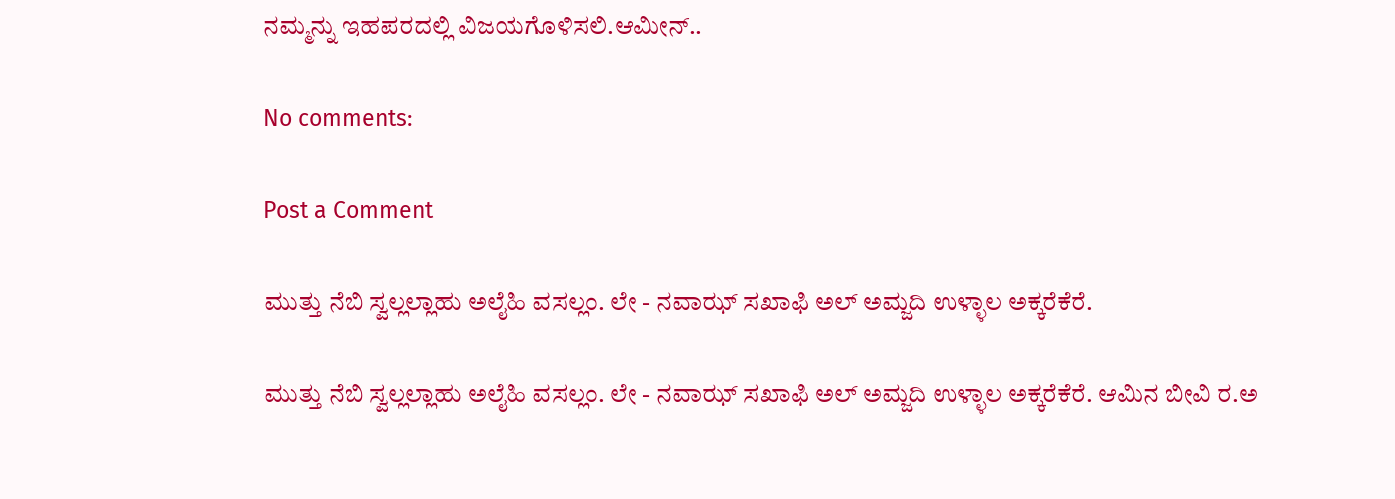ನಮ್ಮನ್ನು ಇಹಪರದಲ್ಲಿ ವಿಜಯಗೊಳಿಸಲಿ.ಆಮೀನ್..

No comments:

Post a Comment

ಮುತ್ತು ನೆಬಿ ಸ್ವಲ್ಲಲ್ಲಾಹು ಅಲೈಹಿ ವಸಲ್ಲಂ. ಲೇ - ನವಾಝ್ ಸಖಾಫಿ ಅಲ್ ಅಮ್ಜದಿ ಉಳ್ಳಾಲ ಅಕ್ಕರೆಕೆರೆ.

ಮುತ್ತು ನೆಬಿ ಸ್ವಲ್ಲಲ್ಲಾಹು ಅಲೈಹಿ ವಸಲ್ಲಂ. ಲೇ - ನವಾಝ್ ಸಖಾಫಿ ಅಲ್ ಅಮ್ಜದಿ ಉಳ್ಳಾಲ ಅಕ್ಕರೆಕೆರೆ. ಆಮಿನ ಬೀವಿ ರ.ಅ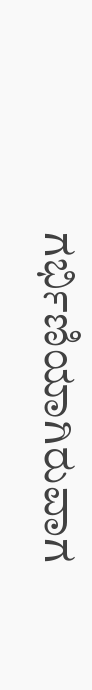ಗರ್ಭಿಣಿಯಾಗಿರುವಾಗ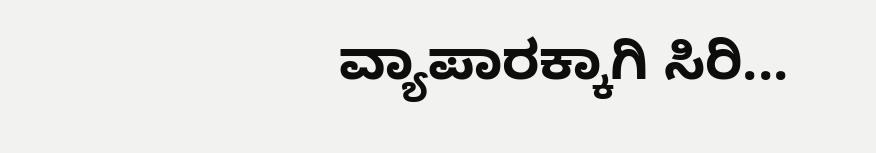ವ್ಯಾಪಾರಕ್ಕಾಗಿ ಸಿರಿ...